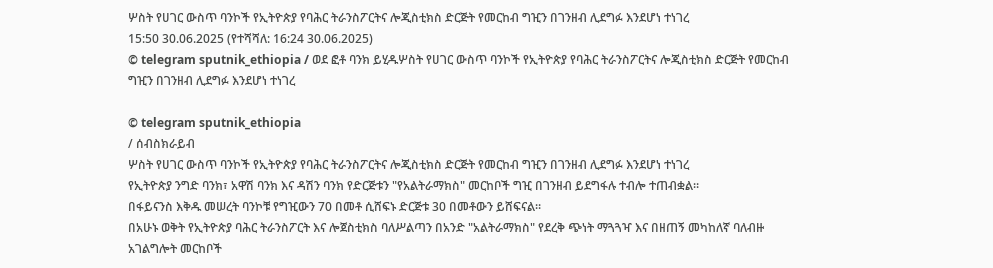ሦስት የሀገር ውስጥ ባንኮች የኢትዮጵያ የባሕር ትራንስፖርትና ሎጂስቲክስ ድርጅት የመርከብ ግዢን በገንዘብ ሊደግፉ እንደሆነ ተነገረ
15:50 30.06.2025 (የተሻሻለ: 16:24 30.06.2025)
© telegram sputnik_ethiopia / ወደ ፎቶ ባንክ ይሂዱሦስት የሀገር ውስጥ ባንኮች የኢትዮጵያ የባሕር ትራንስፖርትና ሎጂስቲክስ ድርጅት የመርከብ ግዢን በገንዘብ ሊደግፉ እንደሆነ ተነገረ

© telegram sputnik_ethiopia
/ ሰብስክራይብ
ሦስት የሀገር ውስጥ ባንኮች የኢትዮጵያ የባሕር ትራንስፖርትና ሎጂስቲክስ ድርጅት የመርከብ ግዢን በገንዘብ ሊደግፉ እንደሆነ ተነገረ
የኢትዮጵያ ንግድ ባንክ፣ አዋሽ ባንክ እና ዳሽን ባንክ የድርጅቱን "የአልትራማክስ" መርከቦች ግዢ በገንዘብ ይደግፋሉ ተብሎ ተጠብቋል።
በፋይናንስ እቅዱ መሠረት ባንኮቹ የግዢውን 70 በመቶ ሲሸፍኑ ድርጅቱ 30 በመቶውን ይሸፍናል።
በአሁኑ ወቅት የኢትዮጵያ ባሕር ትራንስፖርት እና ሎጀስቲክስ ባለሥልጣን በአንድ "አልትራማክስ" የደረቅ ጭነት ማጓጓዣ እና በዘጠኝ መካከለኛ ባለብዙ አገልግሎት መርከቦች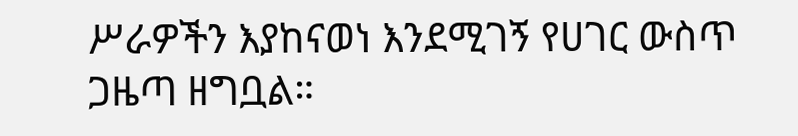ሥራዎችን እያከናወነ እንደሚገኝ የሀገር ውስጥ ጋዜጣ ዘግቧል።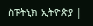ስፑትኒክ ኢትዮጵያ |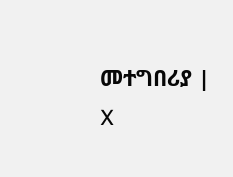መተግበሪያ | X